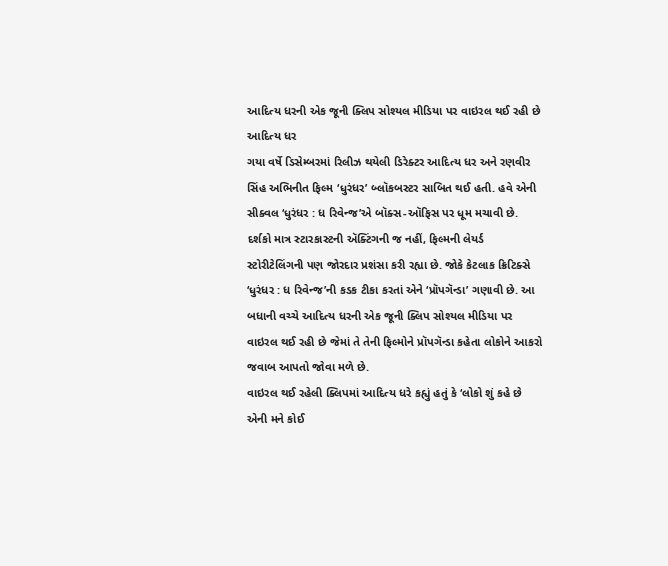આદિત્ય ધરની એક જૂની ક્લિપ સોશ્યલ મીડિયા પર વાઇરલ થઈ રહી છે
આદિત્ય ધર
ગયા વર્ષે ડિસેમ્બરમાં રિલીઝ થયેલી ડિરેક્ટર આદિત્ય ધર અને રણવીર સિંહ અભિનીત ફિલ્મ ‘ધુરંધર’ બ્લૉકબસ્ટર સાબિત થઈ હતી. હવે એની સીક્વલ ‘ધુરંધર : ધ રિવેન્જ’એ બૉક્સ-ઑફિસ પર ધૂમ મચાવી છે. દર્શકો માત્ર સ્ટારકાસ્ટની ઍક્ટિંગની જ નહીં, ફિલ્મની લેયર્ડ સ્ટોરીટેલિંગની પણ જોરદાર પ્રશંસા કરી રહ્યા છે. જોકે કેટલાક ક્રિટિક્સે ‘ધુરંધર : ધ રિવેન્જ’ની કડક ટીકા કરતાં એને ‘પ્રૉપગૅન્ડા’ ગણાવી છે. આ બધાની વચ્ચે આદિત્ય ધરની એક જૂની ક્લિપ સોશ્યલ મીડિયા પર વાઇરલ થઈ રહી છે જેમાં તે તેની ફિલ્મોને પ્રૉપગૅન્ડા કહેતા લોકોને આકરો જવાબ આપતો જોવા મળે છે.
વાઇરલ થઈ રહેલી ક્લિપમાં આદિત્ય ધરે કહ્યું હતું કે ‘લોકો શું કહે છે એની મને કોઈ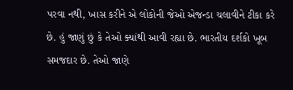પરવા નથી, ખાસ કરીને એ લોકોની જેઓ એજન્ડા ચલાવીને ટીકા કરે છે. હું જાણું છું કે તેઓ ક્યાંથી આવી રહ્યા છે. ભારતીય દર્શકો ખૂબ સમજદાર છે. તેઓ જાણે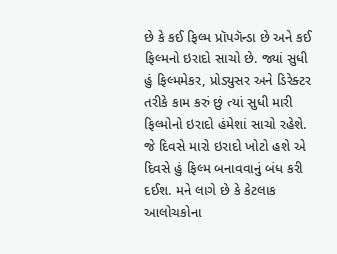છે કે કઈ ફિલ્મ પ્રૉપગૅન્ડા છે અને કઈ ફિલ્મનો ઇરાદો સાચો છે. જ્યાં સુધી હું ફિલ્મમેકર, પ્રોડ્યુસર અને ડિરેક્ટર તરીકે કામ કરું છું ત્યાં સુધી મારી ફિલ્મોનો ઇરાદો હંમેશાં સાચો રહેશે. જે દિવસે મારો ઇરાદો ખોટો હશે એ દિવસે હું ફિલ્મ બનાવવાનું બંધ કરી દઈશ. મને લાગે છે કે કેટલાક આલોચકોના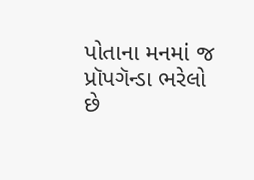પોતાના મનમાં જ પ્રૉપગૅન્ડા ભરેલો છે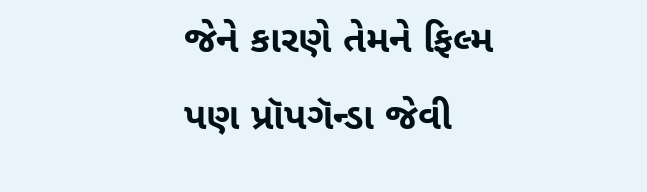જેને કારણે તેમને ફિલ્મ પણ પ્રૉપગૅન્ડા જેવી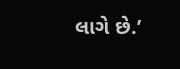લાગે છે.’